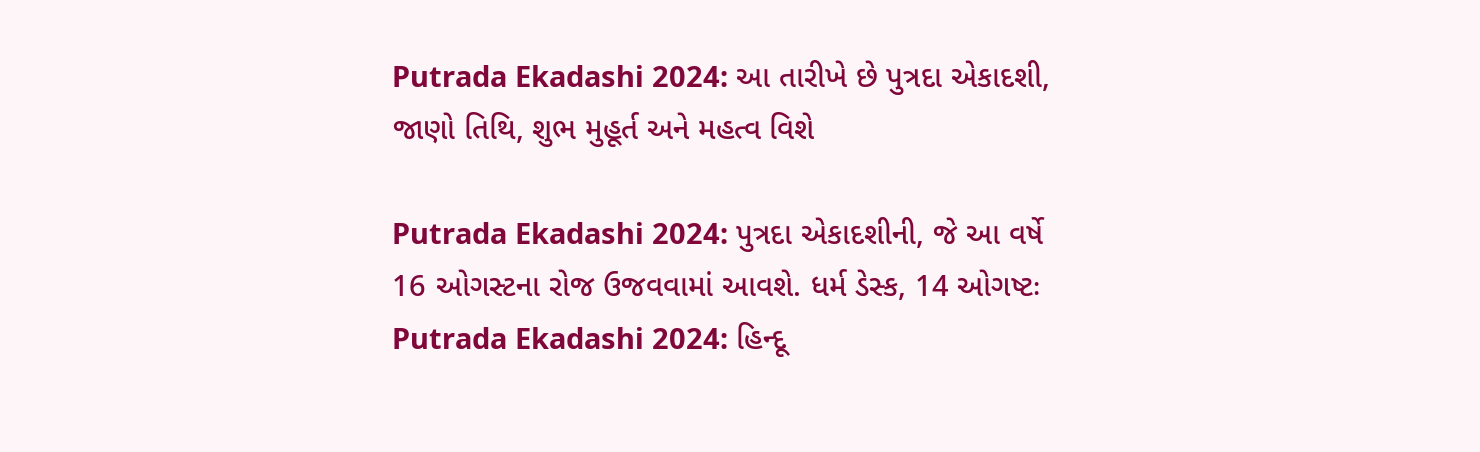Putrada Ekadashi 2024: આ તારીખે છે પુત્રદા એકાદશી, જાણો તિથિ, શુભ મુહૂર્ત અને મહત્વ વિશે

Putrada Ekadashi 2024: પુત્રદા એકાદશીની, જે આ વર્ષે 16 ઓગસ્ટના રોજ ઉજવવામાં આવશે. ધર્મ ડેસ્ક, 14 ઓગષ્ટઃ Putrada Ekadashi 2024: હિન્દૂ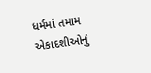ધર્મમાં તમામ એકાદશીઓનું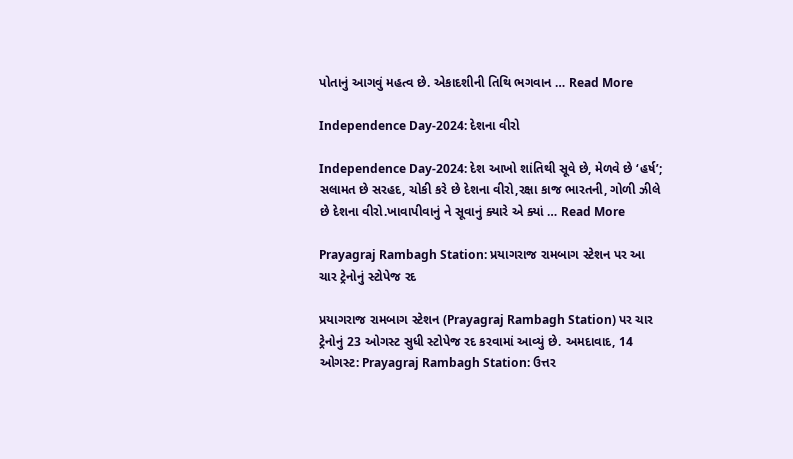પોતાનું આગવું મહત્વ છે. એકાદશીની તિથિ ભગવાન … Read More

Independence Day-2024: દેશના વીરો

Independence Day-2024: દેશ આખો શાંતિથી સૂવે છે, મેળવે છે ‘હર્ષ’; સલામત છે સરહદ, ચોકી કરે છે દેશના વીરો,રક્ષા કાજ ભારતની, ગોળી ઝીલે છે દેશના વીરો.ખાવાપીવાનું ને સૂવાનું ક્યારે એ ક્યાં … Read More

Prayagraj Rambagh Station: પ્રયાગરાજ રામબાગ સ્ટેશન પર આ ચાર ટ્રેનોનું સ્ટોપેજ રદ

પ્રયાગરાજ રામબાગ સ્ટેશન (Prayagraj Rambagh Station) પર ચાર ટ્રેનોનું 23 ઓગસ્ટ સુધી સ્ટોપેજ રદ કરવામાં આવ્યું છે. અમદાવાદ, 14 ઓગસ્ટ: Prayagraj Rambagh Station: ઉત્તર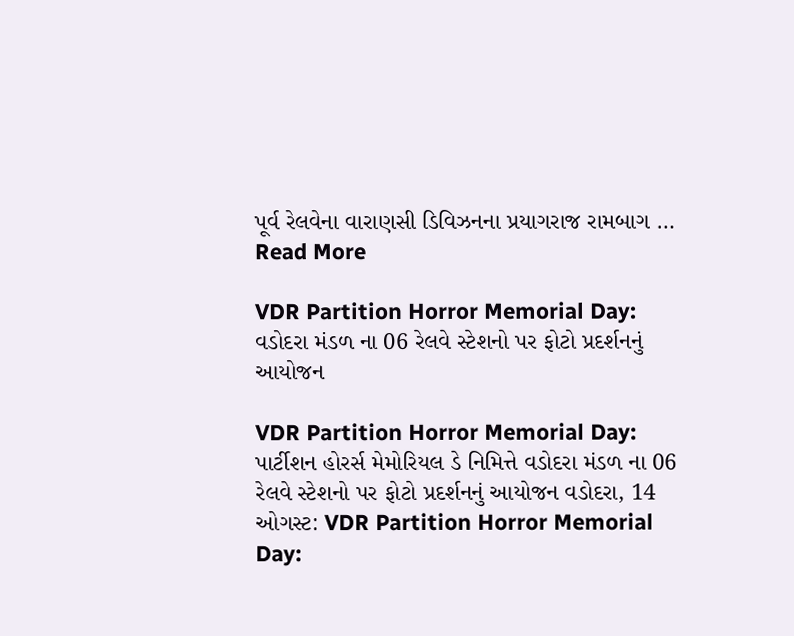પૂર્વ રેલવેના વારાણસી ડિવિઝનના પ્રયાગરાજ રામબાગ … Read More

VDR Partition Horror Memorial Day: વડોદરા મંડળ ના 06 રેલવે સ્ટેશનો પર ફોટો પ્રદર્શનનું આયોજન

VDR Partition Horror Memorial Day: પાર્ટીશન હોરર્સ મેમોરિયલ ડે નિમિત્તે વડોદરા મંડળ ના 06 રેલવે સ્ટેશનો પર ફોટો પ્રદર્શનનું આયોજન વડોદરા, 14 ઓગસ્ટ: VDR Partition Horror Memorial Day: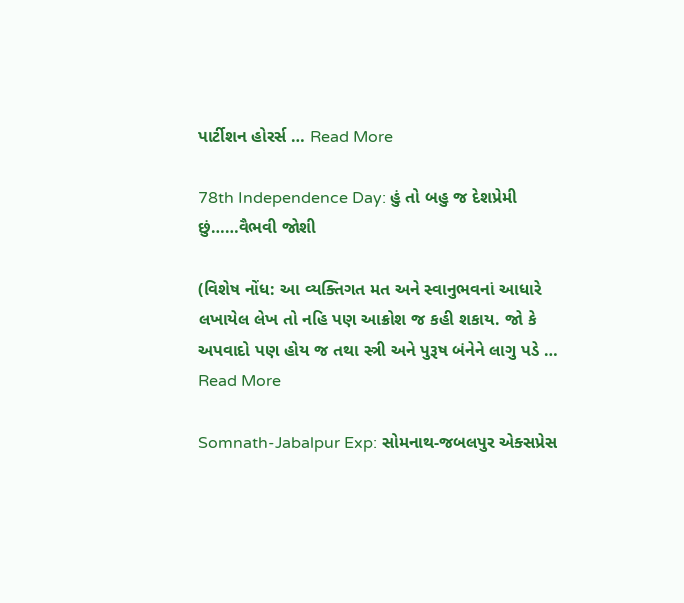પાર્ટીશન હોરર્સ … Read More

78th Independence Day: હું તો બહુ જ દેશપ્રેમી છું……વૈભવી જોશી

(વિશેષ નોંધ: આ વ્યક્તિગત મત અને સ્વાનુભવનાં આધારે લખાયેલ લેખ તો નહિ પણ આક્રોશ જ કહી શકાય. જો કે અપવાદો પણ હોય જ તથા સ્ત્રી અને પુરૂષ બંનેને લાગુ પડે … Read More

Somnath-Jabalpur Exp: સોમનાથ-જબલપુર એક્સપ્રેસ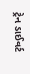ટ્રેન ડાઈવર્ટ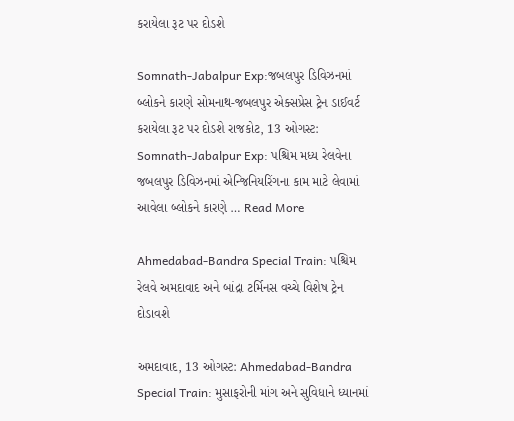કરાયેલા રૂટ પર દોડશે

Somnath-Jabalpur Exp:જબલપુર ડિવિઝનમાં બ્લોકને કારણે સોમનાથ-જબલપુર એક્સપ્રેસ ટ્રેન ડાઈવર્ટ કરાયેલા રૂટ પર દોડશે રાજકોટ, 13 ઓગસ્ટ: Somnath-Jabalpur Exp: પશ્ચિમ મધ્ય રેલવેના જબલપુર ડિવિઝનમાં એન્જિનિયરિંગના કામ માટે લેવામાં આવેલા બ્લોકને કારણે … Read More

Ahmedabad-Bandra Special Train: પશ્ચિમ રેલવે અમદાવાદ અને બાંદ્રા ટર્મિનસ વચ્ચે વિશેષ ટ્રેન દોડાવશે

અમદાવાદ, 13 ઓગસ્ટ: Ahmedabad-Bandra Special Train: મુસાફરોની માંગ અને સુવિધાને ધ્યાનમાં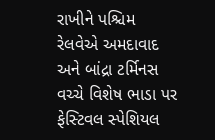રાખીને પશ્ચિમ રેલવેએ અમદાવાદ અને બાંદ્રા ટર્મિનસ વચ્ચે વિશેષ ભાડા પર ફેસ્ટિવલ સ્પેશિયલ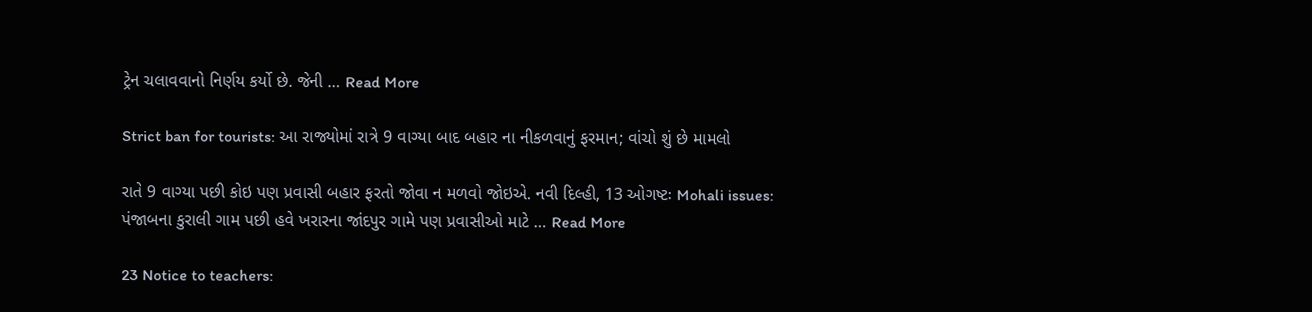ટ્રેન ચલાવવાનો નિર્ણય કર્યો છે. જેની … Read More

Strict ban for tourists: આ રાજ્યોમાં રાત્રે 9 વાગ્યા બાદ બહાર ના નીકળવાનું ફરમાન; વાંચો શું છે મામલો

રાતે 9 વાગ્યા પછી કોઇ પણ પ્રવાસી બહાર ફરતો જોવા ન મળવો જોઇએ. નવી દિલ્હી, 13 ઓગષ્ટઃ Mohali issues: પંજાબના કુરાલી ગામ પછી હવે ખરારના જાંદપુર ગામે પણ પ્રવાસીઓ માટે … Read More

23 Notice to teachers: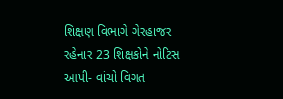શિક્ષણ વિભાગે ગેરહાજર રહેનાર 23 શિક્ષકોને નોટિસ આપી- વાંચો વિગત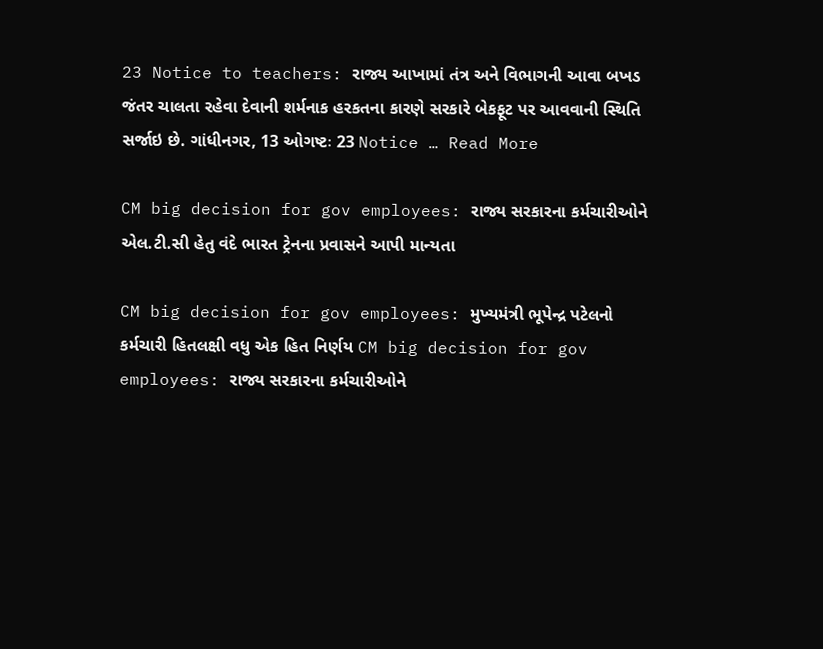23 Notice to teachers: રાજ્ય આખામાં તંત્ર અને વિભાગની આવા બખડ જંતર ચાલતા રહેવા દેવાની શર્મનાક હરકતના કારણે સરકારે બેકફૂટ પર આવવાની સ્થિતિ સર્જાઇ છે. ગાંધીનગર, 13 ઓગષ્ટઃ 23 Notice … Read More

CM big decision for gov employees: રાજ્ય સરકારના કર્મચારીઓને એલ.ટી.સી હેતુ વંદે ભારત ટ્રેનના પ્રવાસને આપી માન્યતા

CM big decision for gov employees: મુખ્યમંત્રી ભૂપેન્દ્ર પટેલનો કર્મચારી હિતલક્ષી વધુ એક હિત નિર્ણય CM big decision for gov employees: રાજ્ય સરકારના કર્મચારીઓને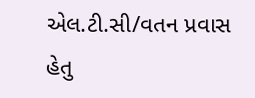એલ.ટી.સી/વતન પ્રવાસ હેતુ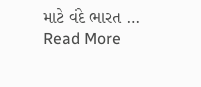માટે વંદે ભારત … Read More